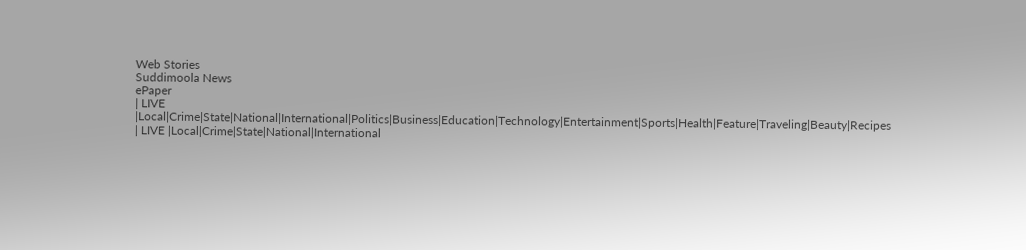Web Stories
Suddimoola News
ePaper
| LIVE |Local|Crime|State|National|International|Politics|Business|Education|Technology|Entertainment|Sports|Health|Feature|Traveling|Beauty|Recipes
| LIVE |Local|Crime|State|National|International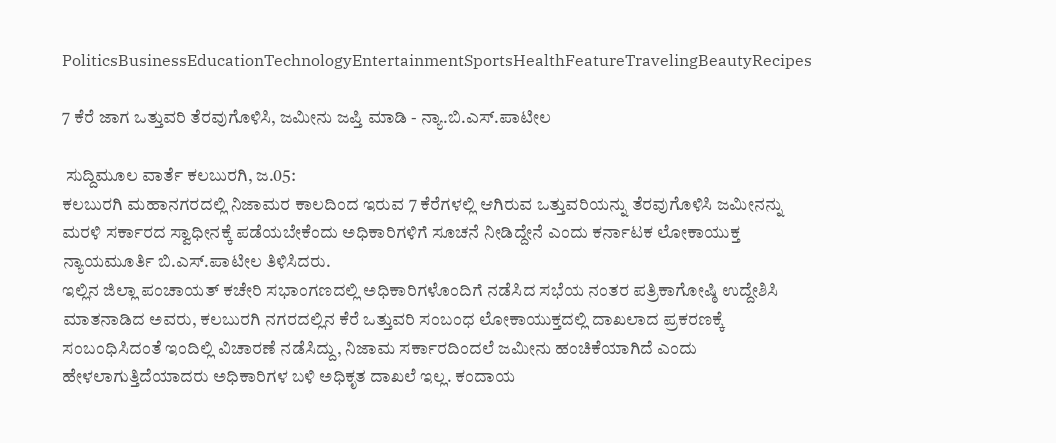PoliticsBusinessEducationTechnologyEntertainmentSportsHealthFeatureTravelingBeautyRecipes

7 ಕೆರೆ ಜಾಗ ಒತ್ತುವರಿ ತೆರವುಗೊಳಿಸಿ, ಜಮೀನು ಜಪ್ತಿ ಮಾಡಿ - ನ್ಯಾ.ಬಿ.ಎಸ್.ಪಾಟೀಲ

 ಸುದ್ದಿಮೂಲ ವಾರ್ತೆ ಕಲಬುರಗಿ, ಜ.05:
ಕಲಬುರಗಿ ಮಹಾನಗರದಲ್ಲಿ ನಿಜಾಮರ ಕಾಲದಿಂದ ಇರುವ 7 ಕೆರೆಗಳಲ್ಲಿ ಆಗಿರುವ ಒತ್ತುವರಿಯನ್ನು ತೆರವುಗೊಳಿಸಿ ಜಮೀನನ್ನು ಮರಳಿ ಸರ್ಕಾರದ ಸ್ವಾಧೀನಕ್ಕೆ ಪಡೆಯಬೇಕೆಂದು ಅಧಿಕಾರಿಗಳಿಗೆ ಸೂಚನೆ ನೀಡಿದ್ದೇನೆ ಎಂದು ಕರ್ನಾಟಕ ಲೋಕಾಯುಕ್ತ ನ್ಯಾಯಮೂರ್ತಿ ಬಿ.ಎಸ್.ಪಾಟೀಲ ತಿಳಿಸಿದರು.
ಇಲ್ಲಿನ ಜಿಲ್ಲಾ ಪಂಚಾಯತ್ ಕಚೇರಿ ಸಭಾಂಗಣದಲ್ಲಿ ಅಧಿಕಾರಿಗಳೊಂದಿಗೆ ನಡೆಸಿದ ಸಭೆಯ ನಂತರ ಪತ್ರಿಕಾಗೋಷ್ಠಿ ಉದ್ದೇಶಿಸಿ ಮಾತನಾಡಿದ ಅವರು, ಕಲಬುರಗಿ ನಗರದಲ್ಲಿನ ಕೆರೆ ಒತ್ತುವರಿ ಸಂಬಂಧ ಲೋಕಾಯುಕ್ತದಲ್ಲಿ ದಾಖಲಾದ ಪ್ರಕರಣಕ್ಕೆ ಸಂಬಂಧಿಸಿದಂತೆ ಇಂದಿಲ್ಲಿ ವಿಚಾರಣೆ ನಡೆಸಿದ್ದು, ನಿಜಾಮ ಸರ್ಕಾರದಿಂದಲೆ ಜಮೀನು ಹಂಚಿಕೆಯಾಗಿದೆ ಎಂದು ಹೇಳಲಾಗುತ್ತಿದೆಯಾದರು ಅಧಿಕಾರಿಗಳ ಬಳಿ ಅಧಿಕೃತ ದಾಖಲೆ ಇಲ್ಲ. ಕಂದಾಯ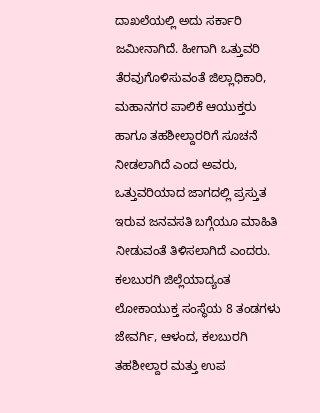ದಾಖಲೆಯಲ್ಲಿ ಅದು ಸರ್ಕಾರಿ ಜಮೀನಾಗಿದೆ. ಹೀಗಾಗಿ ಒತ್ತುವರಿ ತೆರವುಗೊಳಿಸುವಂತೆ ಜಿಲ್ಲಾಧಿಕಾರಿ, ಮಹಾನಗರ ಪಾಲಿಕೆ ಆಯುಕ್ತರು ಹಾಗೂ ತಹಶೀಲ್ದಾರರಿಗೆ ಸೂಚನೆ ನೀಡಲಾಗಿದೆ ಎಂದ ಅವರು, ಒತ್ತುವರಿಯಾದ ಜಾಗದಲ್ಲಿ ಪ್ರಸ್ತುತ ಇರುವ ಜನವಸತಿ ಬಗ್ಗೆಯೂ ಮಾಹಿತಿ ನೀಡುವಂತೆ ತಿಳಿಸಲಾಗಿದೆ ಎಂದರು.
ಕಲಬುರಗಿ ಜಿಲ್ಲೆಯಾದ್ಯಂತ ಲೋಕಾಯುಕ್ತ ಸಂಸ್ಥೆಯ 8 ತಂಡಗಳು ಜೇವರ್ಗಿ, ಆಳಂದ, ಕಲಬುರಗಿ ತಹಶೀಲ್ದಾರ ಮತ್ತು ಉಪ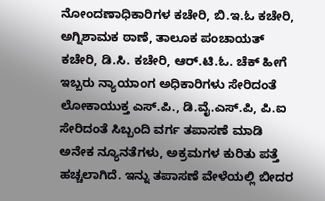ನೋಂದಣಾಧಿಕಾರಿಗಳ ಕಚೇರಿ, ಬಿ.ಇ.ಓ ಕಚೇರಿ, ಅಗ್ನಿಶಾಮಕ ಠಾಣೆ, ತಾಲೂಕ ಪಂಚಾಯತ್ ಕಚೇರಿ, ಡಿ.ಸಿ. ಕಚೇರಿ, ಆರ್.ಟಿ.ಓ. ಚೆಕ್ ಹೀಗೆ ಇಬ್ಬರು ನ್ಯಾಯಾಂಗ ಅಧಿಕಾರಿಗಳು ಸೇರಿದಂತೆ ಲೋಕಾಯುಕ್ತ ಎಸ್.ಪಿ., ಡಿ.ವೈ.ಎಸ್.ಪಿ, ಪಿ.ಐ ಸೇರಿದಂತೆ ಸಿಬ್ಬಂದಿ ವರ್ಗ ತಪಾಸಣೆ ಮಾಡಿ ಅನೇಕ ನ್ಯೂನತೆಗಳು, ಅಕ್ರಮಗಳ ಕುರಿತು ಪತ್ತೆ ಹಚ್ಚಲಾಗಿದೆ. ಇನ್ನು ತಪಾಸಣೆ ವೇಳೆಯಲ್ಲಿ ಬೀದರ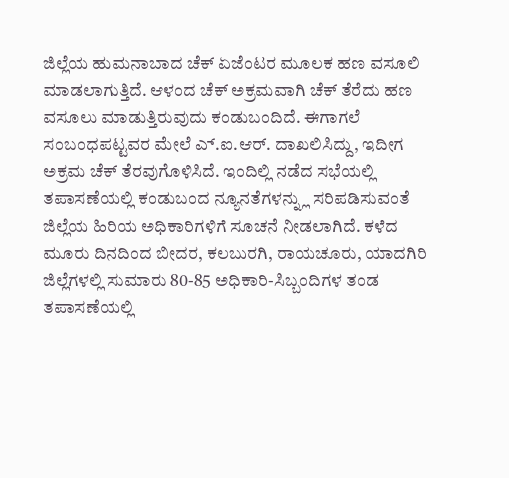ಜಿಲ್ಲೆಯ ಹುಮನಾಬಾದ ಚೆಕ್ ಏಜೆಂಟರ ಮೂಲಕ ಹಣ ವಸೂಲಿ ಮಾಡಲಾಗುತ್ತಿದೆ. ಆಳಂದ ಚೆಕ್ ಅಕ್ರಮವಾಗಿ ಚೆಕ್ ತೆರೆದು ಹಣ ವಸೂಲು ಮಾಡುತ್ತಿರುವುದು ಕಂಡುಬಂದಿದೆ. ಈಗಾಗಲೆ ಸಂಬಂಧಪಟ್ಟವರ ಮೇಲೆ ಎ್.ಐ.ಆರ್. ದಾಖಲಿಸಿದ್ದು, ಇದೀಗ ಅಕ್ರಮ ಚೆಕ್ ತೆರವುಗೊಳಿಸಿದೆ. ಇಂದಿಲ್ಲಿ ನಡೆದ ಸಭೆಯಲ್ಲಿ ತಪಾಸಣೆಯಲ್ಲಿ ಕಂಡುಬಂದ ನ್ಯೂನತೆಗಳನ್ನ್ಲು ಸರಿಪಡಿಸುವಂತೆ ಜಿಲ್ಲೆಯ ಹಿರಿಯ ಅಧಿಕಾರಿಗಳಿಗೆ ಸೂಚನೆ ನೀಡಲಾಗಿದೆ. ಕಳೆದ ಮೂರು ದಿನದಿಂದ ಬೀದರ, ಕಲಬುರಗಿ, ರಾಯಚೂರು, ಯಾದಗಿರಿ ಜಿಲ್ಲೆಗಳಲ್ಲಿ ಸುಮಾರು 80-85 ಅಧಿಕಾರಿ-ಸಿಬ್ಬಂದಿಗಳ ತಂಡ ತಪಾಸಣೆಯಲ್ಲಿ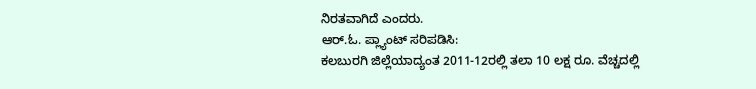ನಿರತವಾಗಿದೆ ಎಂದರು.
ಆರ್.ಓ. ಪ್ಲ್ಯಾಂಟ್ ಸರಿಪಡಿಸಿ:
ಕಲಬುರಗಿ ಜಿಲ್ಲೆಯಾದ್ಯಂತ 2011-12ರಲ್ಲಿ ತಲಾ 10 ಲಕ್ಷ ರೂ. ವೆಚ್ಚದಲ್ಲಿ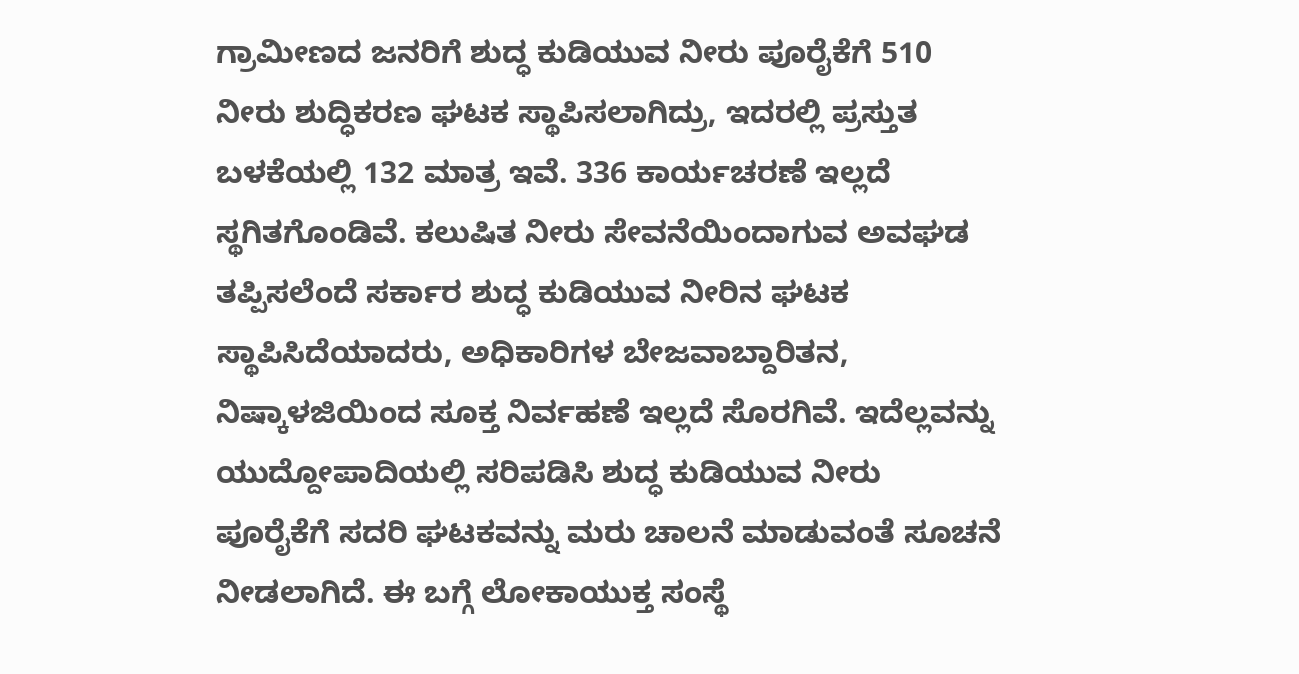ಗ್ರಾಮೀಣದ ಜನರಿಗೆ ಶುದ್ಧ ಕುಡಿಯುವ ನೀರು ಪೂರೈಕೆಗೆ 510 ನೀರು ಶುದ್ಧಿಕರಣ ಘಟಕ ಸ್ಥಾಪಿಸಲಾಗಿದ್ರು, ಇದರಲ್ಲಿ ಪ್ರಸ್ತುತ ಬಳಕೆಯಲ್ಲಿ 132 ಮಾತ್ರ ಇವೆ. 336 ಕಾರ್ಯಚರಣೆ ಇಲ್ಲದೆ ಸ್ಥಗಿತಗೊಂಡಿವೆ. ಕಲುಷಿತ ನೀರು ಸೇವನೆಯಿಂದಾಗುವ ಅವಘಡ ತಪ್ಪಿಸಲೆಂದೆ ಸರ್ಕಾರ ಶುದ್ಧ ಕುಡಿಯುವ ನೀರಿನ ಘಟಕ ಸ್ಥಾಪಿಸಿದೆಯಾದರು, ಅಧಿಕಾರಿಗಳ ಬೇಜವಾಬ್ದಾರಿತನ, ನಿಷ್ಕಾಳಜಿಯಿಂದ ಸೂಕ್ತ ನಿರ್ವಹಣೆ ಇಲ್ಲದೆ ಸೊರಗಿವೆ. ಇದೆಲ್ಲವನ್ನು ಯುದ್ದೋಪಾದಿಯಲ್ಲಿ ಸರಿಪಡಿಸಿ ಶುದ್ಧ ಕುಡಿಯುವ ನೀರು ಪೂರೈಕೆಗೆ ಸದರಿ ಘಟಕವನ್ನು ಮರು ಚಾಲನೆ ಮಾಡುವಂತೆ ಸೂಚನೆ ನೀಡಲಾಗಿದೆ. ಈ ಬಗ್ಗೆ ಲೋಕಾಯುಕ್ತ ಸಂಸ್ಥೆ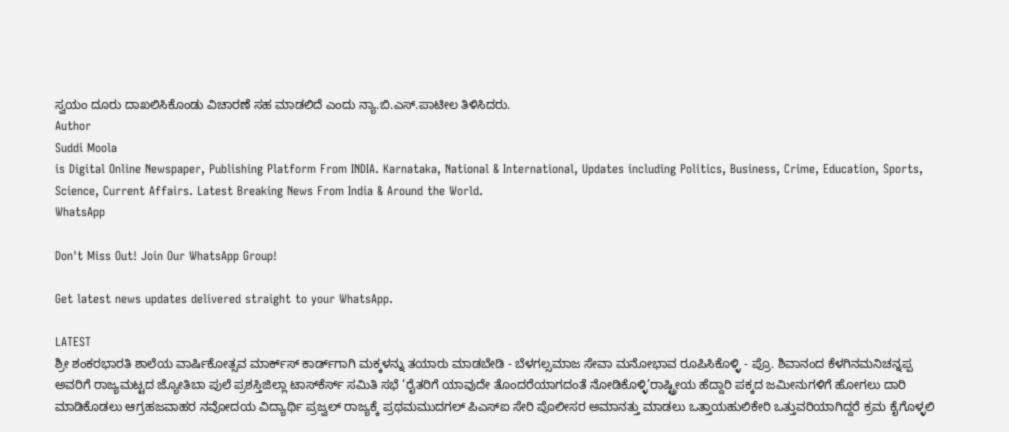ಸ್ವಯಂ ದೂರು ದಾಖಲಿಸಿಕೊಂಡು ವಿಚಾರಣೆ ಸಹ ಮಾಡಲಿದೆ ಎಂದು ನ್ಯಾ.ಬಿ.ಎಸ್.ಪಾಟೀಲ ತಿಳಿಸಿದರು.
Author
Suddi Moola
is Digital Online Newspaper, Publishing Platform From INDIA. Karnataka, National & International, Updates including Politics, Business, Crime, Education, Sports, Science, Current Affairs. Latest Breaking News From India & Around the World.
WhatsApp

Don't Miss Out! Join Our WhatsApp Group!

Get latest news updates delivered straight to your WhatsApp.

LATEST
ಶ್ರೀ ಶಂಕರಭಾರತಿ ಶಾಲೆಯ ವಾರ್ಷಿಕೋತ್ಸವ ಮಾರ್ಕ್‌ಸ್‌ ಕಾರ್ಡ್‌ಗಾಗಿ ಮಕ್ಕಳನ್ನು ತಯಾರು ಮಾಡಬೇಡಿ - ಬೆಳಗಲ್ಸಮಾಜ ಸೇವಾ ಮನೋಭಾವ ರೂಪಿಸಿಕೊಳ್ಳಿ - ಪ್ರೊ. ಶಿವಾನಂದ ಕೆಳಗಿನಮನಿಚನ್ನಪ್ಪ ಅವರಿಗೆ ರಾಜ್ಯಮಟ್ಟದ ಜ್ಯೋತಿಬಾ ಪುಲೆ ಪ್ರಶಸ್ತಿಜಿಲ್ಲಾ ಟಾಸ್‌‌ಕೆರ್ಸ್ ಸಮಿತಿ ಸಭೆ ‘ರೈತರಿಗೆ ಯಾವುದೇ ತೊಂದರೆಯಾಗದಂತೆ ನೋಡಿಕೊಳ್ಳಿ’ರಾಷ್ಟ್ರೀಯ ಹೆದ್ದಾರಿ ಪಕ್ಕದ ಜಮೀನುಗಳಿಗೆ ಹೋಗಲು ದಾರಿ ಮಾಡಿಕೊಡಲು ಆಗ್ರಹಜವಾಹರ ನವೋದಯ ವಿದ್ಯಾರ್ಥಿ ಪ್ರಜ್ವಲ್ ರಾಜ್ಯಕ್ಕೆ ಪ್ರಥಮಮುದಗಲ್ ಪಿಎಸ್‌ಐ ಸೇರಿ ಪೊಲೀಸರ ಅಮಾನತ್ತು ಮಾಡಲು ಒತ್ತಾಯಹುಲಿಕೇರಿ ಒತ್ತುವರಿಯಾಗಿದ್ದರೆ ಕ್ರಮ ಕೈಗೊಳ್ಳಲಿ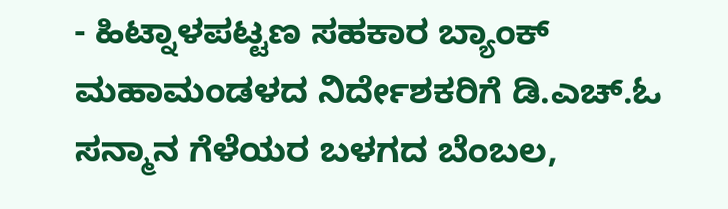- ಹಿಟ್ನಾಳಪಟ್ಟಣ ಸಹಕಾರ ಬ್ಯಾಂಕ್ ಮಹಾಮಂಡಳದ ನಿರ್ದೇಶಕರಿಗೆ ಡಿ.ಎಚ್.ಓ ಸನ್ಮಾನ ಗೆಳೆಯರ ಬಳಗದ ಬೆಂಬಲ,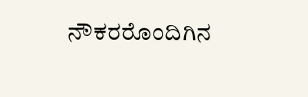ನೌಕರರೊಂದಿಗಿನ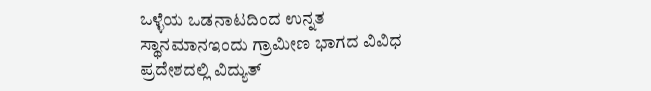ಒಳ್ಳೆಯ ಒಡನಾಟದಿಂದ ಉನ್ನತ ಸ್ಥಾನಮಾನಇಂದು ಗ್ರಾಮೀಣ ಭಾಗದ ವಿವಿಧ ಪ್ರದೇಶದಲ್ಲಿ ವಿದ್ಯುತ್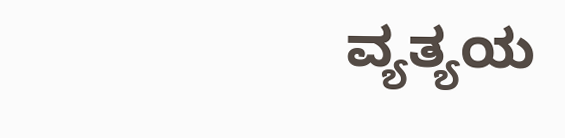ವ್ಯತ್ಯಯ